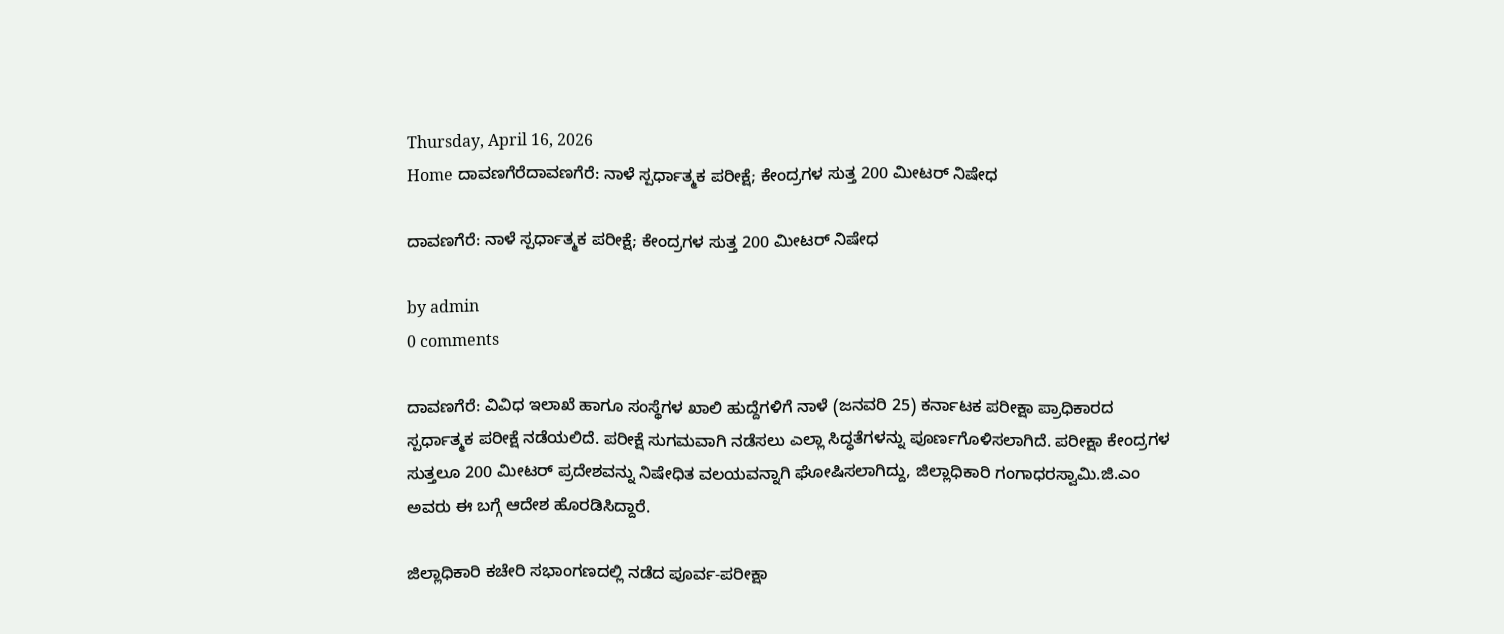Thursday, April 16, 2026
Home ದಾವಣಗೆರೆದಾವಣಗೆರೆ: ನಾಳೆ ಸ್ಪರ್ಧಾತ್ಮಕ ಪರೀಕ್ಷೆ; ಕೇಂದ್ರಗಳ ಸುತ್ತ 200 ಮೀಟರ್ ನಿಷೇಧ

ದಾವಣಗೆರೆ: ನಾಳೆ ಸ್ಪರ್ಧಾತ್ಮಕ ಪರೀಕ್ಷೆ; ಕೇಂದ್ರಗಳ ಸುತ್ತ 200 ಮೀಟರ್ ನಿಷೇಧ

by admin
0 comments

ದಾವಣಗೆರೆ: ವಿವಿಧ ಇಲಾಖೆ ಹಾಗೂ ಸಂಸ್ಥೆಗಳ ಖಾಲಿ ಹುದ್ದೆಗಳಿಗೆ ನಾಳೆ (ಜನವರಿ 25) ಕರ್ನಾಟಕ ಪರೀಕ್ಷಾ ಪ್ರಾಧಿಕಾರದ ಸ್ಪರ್ಧಾತ್ಮಕ ಪರೀಕ್ಷೆ ನಡೆಯಲಿದೆ. ಪರೀಕ್ಷೆ ಸುಗಮವಾಗಿ ನಡೆಸಲು ಎಲ್ಲಾ ಸಿದ್ಧತೆಗಳನ್ನು ಪೂರ್ಣಗೊಳಿಸಲಾಗಿದೆ. ಪರೀಕ್ಷಾ ಕೇಂದ್ರಗಳ ಸುತ್ತಲೂ 200 ಮೀಟರ್ ಪ್ರದೇಶವನ್ನು ನಿಷೇಧಿತ ವಲಯವನ್ನಾಗಿ ಘೋಷಿಸಲಾಗಿದ್ದು, ಜಿಲ್ಲಾಧಿಕಾರಿ ಗಂಗಾಧರಸ್ವಾಮಿ.ಜಿ.ಎಂ ಅವರು ಈ ಬಗ್ಗೆ ಆದೇಶ ಹೊರಡಿಸಿದ್ದಾರೆ.

ಜಿಲ್ಲಾಧಿಕಾರಿ ಕಚೇರಿ ಸಭಾಂಗಣದಲ್ಲಿ ನಡೆದ ಪೂರ್ವ-ಪರೀಕ್ಷಾ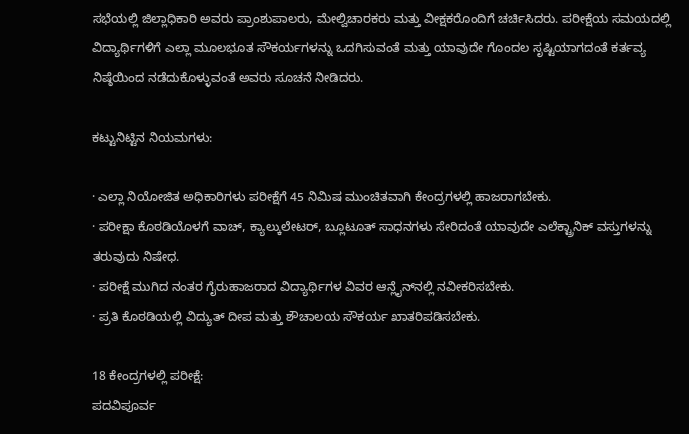ಸಭೆಯಲ್ಲಿ ಜಿಲ್ಲಾಧಿಕಾರಿ ಅವರು ಪ್ರಾಂಶುಪಾಲರು, ಮೇಲ್ವಿಚಾರಕರು ಮತ್ತು ವೀಕ್ಷಕರೊಂದಿಗೆ ಚರ್ಚಿಸಿದರು. ಪರೀಕ್ಷೆಯ ಸಮಯದಲ್ಲಿ ವಿದ್ಯಾರ್ಥಿಗಳಿಗೆ ಎಲ್ಲಾ ಮೂಲಭೂತ ಸೌಕರ್ಯಗಳನ್ನು ಒದಗಿಸುವಂತೆ ಮತ್ತು ಯಾವುದೇ ಗೊಂದಲ ಸೃಷ್ಟಿಯಾಗದಂತೆ ಕರ್ತವ್ಯ ನಿಷ್ಠೆಯಿಂದ ನಡೆದುಕೊಳ್ಳುವಂತೆ ಅವರು ಸೂಚನೆ ನೀಡಿದರು.

ಕಟ್ಟುನಿಟ್ಟಿನ ನಿಯಮಗಳು:

· ಎಲ್ಲಾ ನಿಯೋಜಿತ ಅಧಿಕಾರಿಗಳು ಪರೀಕ್ಷೆಗೆ 45 ನಿಮಿಷ ಮುಂಚಿತವಾಗಿ ಕೇಂದ್ರಗಳಲ್ಲಿ ಹಾಜರಾಗಬೇಕು.
· ಪರೀಕ್ಷಾ ಕೊಠಡಿಯೊಳಗೆ ವಾಚ್, ಕ್ಯಾಲ್ಕುಲೇಟರ್, ಬ್ಲೂಟೂತ್ ಸಾಧನಗಳು ಸೇರಿದಂತೆ ಯಾವುದೇ ಎಲೆಕ್ಟ್ರಾನಿಕ್ ವಸ್ತುಗಳನ್ನು ತರುವುದು ನಿಷೇಧ.
· ಪರೀಕ್ಷೆ ಮುಗಿದ ನಂತರ ಗೈರುಹಾಜರಾದ ವಿದ್ಯಾರ್ಥಿಗಳ ವಿವರ ಆನ್ಲೈನ್‌ನಲ್ಲಿ ನವೀಕರಿಸಬೇಕು.
· ಪ್ರತಿ ಕೊಠಡಿಯಲ್ಲಿ ವಿದ್ಯುತ್ ದೀಪ ಮತ್ತು ಶೌಚಾಲಯ ಸೌಕರ್ಯ ಖಾತರಿಪಡಿಸಬೇಕು.

18 ಕೇಂದ್ರಗಳಲ್ಲಿ ಪರೀಕ್ಷೆ:
ಪದವಿಪೂರ್ವ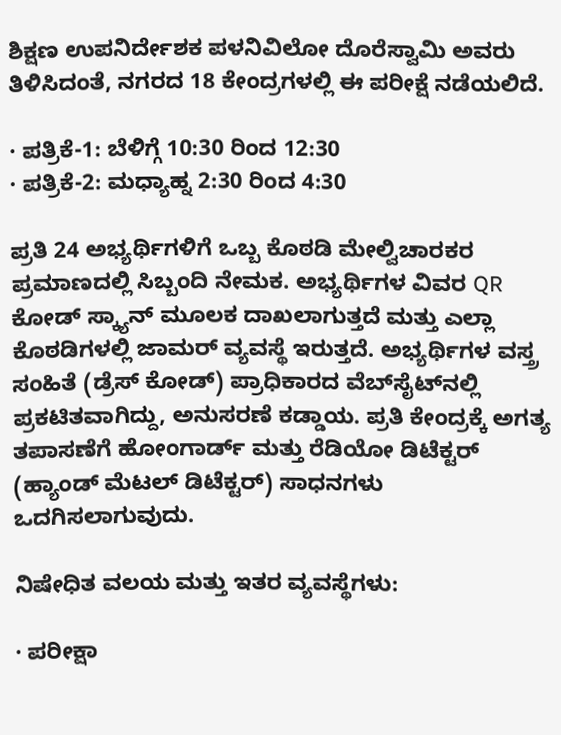ಶಿಕ್ಷಣ ಉಪನಿರ್ದೇಶಕ ಪಳನಿವಿಲೋ ದೊರೆಸ್ವಾಮಿ ಅವರು ತಿಳಿಸಿದಂತೆ, ನಗರದ 18 ಕೇಂದ್ರಗಳಲ್ಲಿ ಈ ಪರೀಕ್ಷೆ ನಡೆಯಲಿದೆ.

· ಪತ್ರಿಕೆ-1: ಬೆಳಿಗ್ಗೆ 10:30 ರಿಂದ 12:30
· ಪತ್ರಿಕೆ-2: ಮಧ್ಯಾಹ್ನ 2:30 ರಿಂದ 4:30

ಪ್ರತಿ 24 ಅಭ್ಯರ್ಥಿಗಳಿಗೆ ಒಬ್ಬ ಕೊಠಡಿ ಮೇಲ್ವಿಚಾರಕರ ಪ್ರಮಾಣದಲ್ಲಿ ಸಿಬ್ಬಂದಿ ನೇಮಕ. ಅಭ್ಯರ್ಥಿಗಳ ವಿವರ QR ಕೋಡ್ ಸ್ಕ್ಯಾನ್ ಮೂಲಕ ದಾಖಲಾಗುತ್ತದೆ ಮತ್ತು ಎಲ್ಲಾ ಕೊಠಡಿಗಳಲ್ಲಿ ಜಾಮರ್ ವ್ಯವಸ್ಥೆ ಇರುತ್ತದೆ. ಅಭ್ಯರ್ಥಿಗಳ ವಸ್ತ್ರ ಸಂಹಿತೆ (ಡ್ರೆಸ್ ಕೋಡ್) ಪ್ರಾಧಿಕಾರದ ವೆಬ್‌ಸೈಟ್‌ನಲ್ಲಿ ಪ್ರಕಟಿತವಾಗಿದ್ದು, ಅನುಸರಣೆ ಕಡ್ಡಾಯ. ಪ್ರತಿ ಕೇಂದ್ರಕ್ಕೆ ಅಗತ್ಯ ತಪಾಸಣೆಗೆ ಹೋಂಗಾರ್ಡ್ ಮತ್ತು ರೆಡಿಯೋ ಡಿಟೆಕ್ಟರ್ (ಹ್ಯಾಂಡ್ ಮೆಟಲ್ ಡಿಟೆಕ್ಟರ್) ಸಾಧನಗಳು ಒದಗಿಸಲಾಗುವುದು.

ನಿಷೇಧಿತ ವಲಯ ಮತ್ತು ಇತರ ವ್ಯವಸ್ಥೆಗಳು:

· ಪರೀಕ್ಷಾ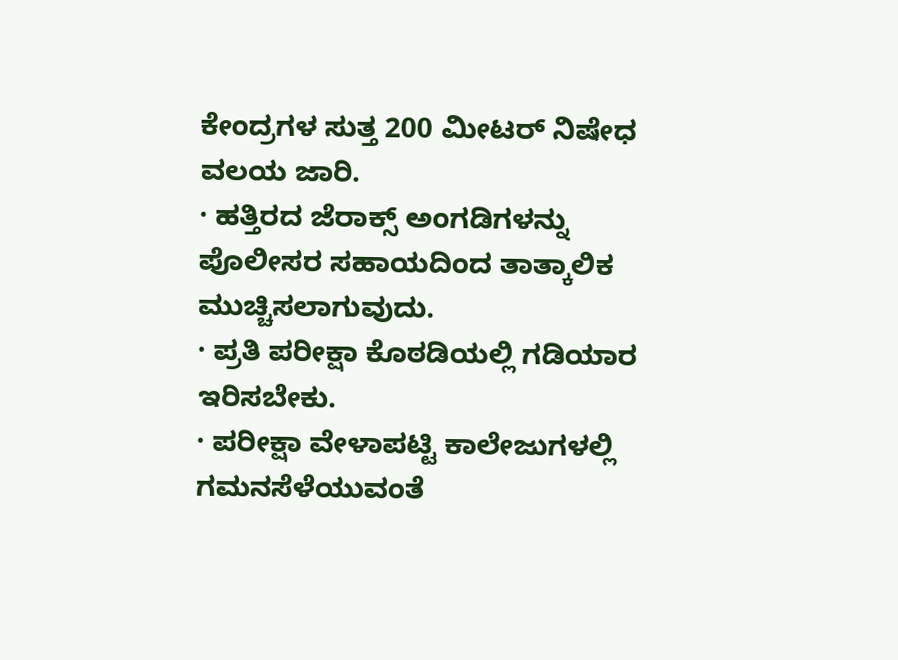ಕೇಂದ್ರಗಳ ಸುತ್ತ 200 ಮೀಟರ್ ನಿಷೇಧ ವಲಯ ಜಾರಿ.
· ಹತ್ತಿರದ ಜೆರಾಕ್ಸ್ ಅಂಗಡಿಗಳನ್ನು ಪೊಲೀಸರ ಸಹಾಯದಿಂದ ತಾತ್ಕಾಲಿಕ ಮುಚ್ಚಿಸಲಾಗುವುದು.
· ಪ್ರತಿ ಪರೀಕ್ಷಾ ಕೊಠಡಿಯಲ್ಲಿ ಗಡಿಯಾರ ಇರಿಸಬೇಕು.
· ಪರೀಕ್ಷಾ ವೇಳಾಪಟ್ಟಿ ಕಾಲೇಜುಗಳಲ್ಲಿ ಗಮನಸೆಳೆಯುವಂತೆ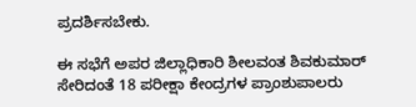ಪ್ರದರ್ಶಿಸಬೇಕು.

ಈ ಸಭೆಗೆ ಅಪರ ಜಿಲ್ಲಾಧಿಕಾರಿ ಶೀಲವಂತ ಶಿವಕುಮಾರ್ ಸೇರಿದಂತೆ 18 ಪರೀಕ್ಷಾ ಕೇಂದ್ರಗಳ ಪ್ರಾಂಶುಪಾಲರು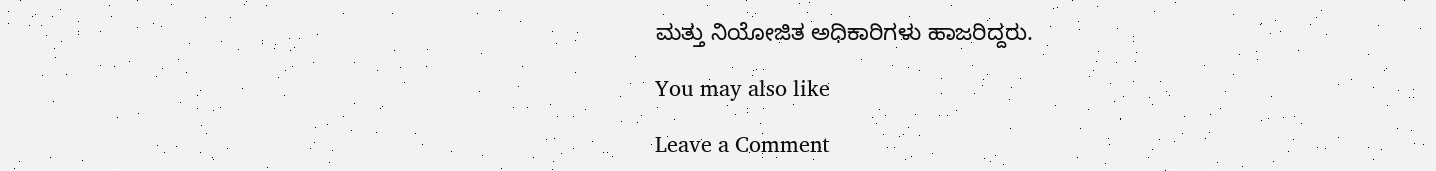ಮತ್ತು ನಿಯೋಜಿತ ಅಧಿಕಾರಿಗಳು ಹಾಜರಿದ್ದರು.

You may also like

Leave a Comment